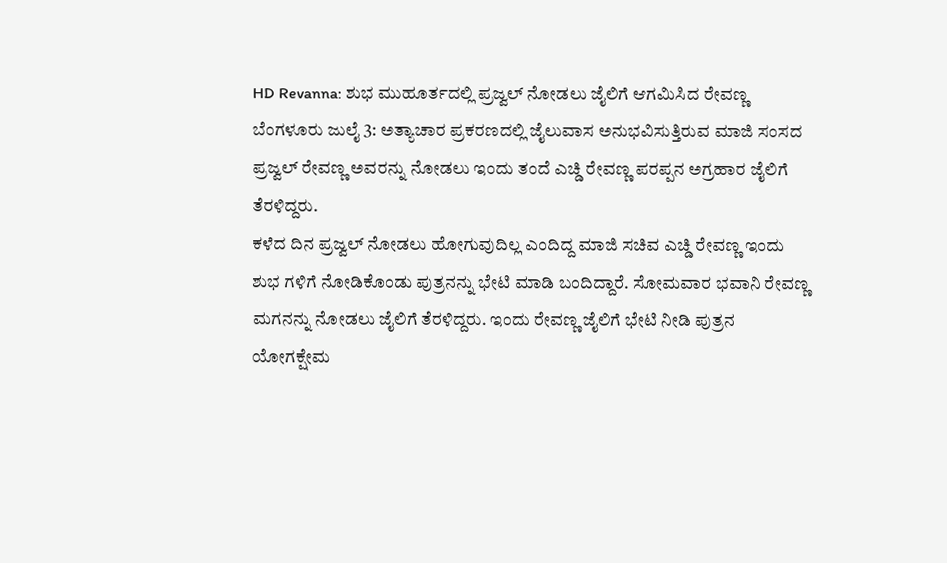HD Revanna: ಶುಭ ಮುಹೂರ್ತದಲ್ಲಿ ಪ್ರಜ್ವಲ್ ನೋಡಲು ಜೈಲಿಗೆ ಆಗಮಿಸಿದ ರೇವಣ್ಣ
ಬೆಂಗಳೂರು ಜುಲೈ 3: ಅತ್ಯಾಚಾರ ಪ್ರಕರಣದಲ್ಲಿ ಜೈಲುವಾಸ ಅನುಭವಿಸುತ್ತಿರುವ ಮಾಜಿ ಸಂಸದ ಪ್ರಜ್ವಲ್ ರೇವಣ್ಣ ಅವರನ್ನು ನೋಡಲು ಇಂದು ತಂದೆ ಎಚ್ಡಿ ರೇವಣ್ಣ ಪರಪ್ಪನ ಅಗ್ರಹಾರ ಜೈಲಿಗೆ ತೆರಳಿದ್ದರು.
ಕಳೆದ ದಿನ ಪ್ರಜ್ವಲ್ ನೋಡಲು ಹೋಗುವುದಿಲ್ಲ ಎಂದಿದ್ದ ಮಾಜಿ ಸಚಿವ ಎಚ್ಡಿ ರೇವಣ್ಣ ಇಂದು ಶುಭ ಗಳಿಗೆ ನೋಡಿಕೊಂಡು ಪುತ್ರನನ್ನು ಭೇಟಿ ಮಾಡಿ ಬಂದಿದ್ದಾರೆ. ಸೋಮವಾರ ಭವಾನಿ ರೇವಣ್ಣ ಮಗನನ್ನು ನೋಡಲು ಜೈಲಿಗೆ ತೆರಳಿದ್ದರು. ಇಂದು ರೇವಣ್ಣ ಜೈಲಿಗೆ ಭೇಟಿ ನೀಡಿ ಪುತ್ರನ ಯೋಗಕ್ಷೇಮ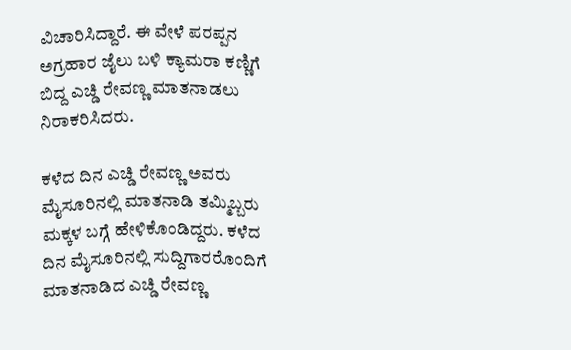ವಿಚಾರಿಸಿದ್ದಾರೆ. ಈ ವೇಳೆ ಪರಪ್ಪನ ಅಗ್ರಹಾರ ಜೈಲು ಬಳಿ ಕ್ಯಾಮರಾ ಕಣ್ಣಿಗೆ ಬಿದ್ದ ಎಚ್ಡಿ ರೇವಣ್ಣ ಮಾತನಾಡಲು ನಿರಾಕರಿಸಿದರು.

ಕಳೆದ ದಿನ ಎಚ್ಡಿ ರೇವಣ್ಣ ಅವರು ಮೈಸೂರಿನಲ್ಲಿ ಮಾತನಾಡಿ ತಮ್ಮಿಬ್ಬರು ಮಕ್ಕಳ ಬಗ್ಗೆ ಹೇಳಿಕೊಂಡಿದ್ದರು. ಕಳೆದ ದಿನ ಮೈಸೂರಿನಲ್ಲಿ ಸುದ್ದಿಗಾರರೊಂದಿಗೆ ಮಾತನಾಡಿದ ಎಚ್ಡಿ ರೇವಣ್ಣ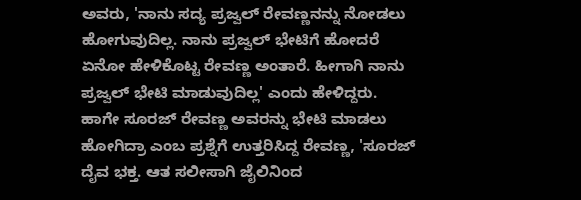ಅವರು, 'ನಾನು ಸದ್ಯ ಪ್ರಜ್ವಲ್ ರೇವಣ್ಣನನ್ನು ನೋಡಲು ಹೋಗುವುದಿಲ್ಲ. ನಾನು ಪ್ರಜ್ವಲ್ ಭೇಟಿಗೆ ಹೋದರೆ ಏನೋ ಹೇಳಿಕೊಟ್ಟ ರೇವಣ್ಣ ಅಂತಾರೆ. ಹೀಗಾಗಿ ನಾನು ಪ್ರಜ್ವಲ್ ಭೇಟಿ ಮಾಡುವುದಿಲ್ಲ' ಎಂದು ಹೇಳಿದ್ದರು.
ಹಾಗೇ ಸೂರಜ್ ರೇವಣ್ಣ ಅವರನ್ನು ಭೇಟಿ ಮಾಡಲು ಹೋಗಿದ್ರಾ ಎಂಬ ಪ್ರಶ್ನೆಗೆ ಉತ್ತರಿಸಿದ್ದ ರೇವಣ್ಣ, 'ಸೂರಜ್ ದೈವ ಭಕ್ತ. ಆತ ಸಲೀಸಾಗಿ ಜೈಲಿನಿಂದ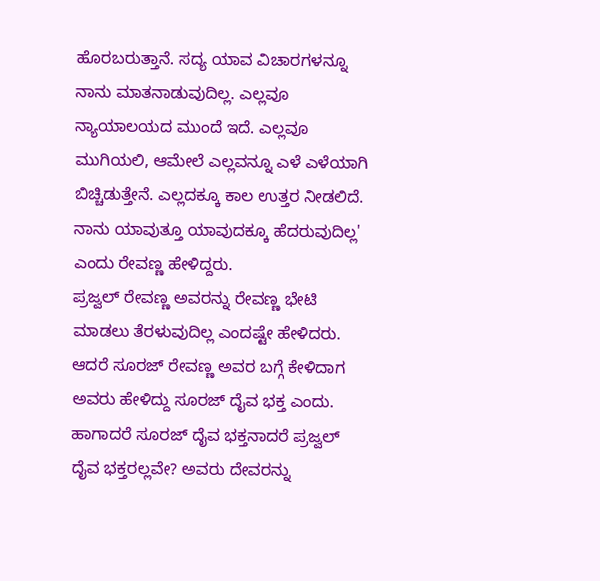ಹೊರಬರುತ್ತಾನೆ. ಸದ್ಯ ಯಾವ ವಿಚಾರಗಳನ್ನೂ ನಾನು ಮಾತನಾಡುವುದಿಲ್ಲ. ಎಲ್ಲವೂ ನ್ಯಾಯಾಲಯದ ಮುಂದೆ ಇದೆ. ಎಲ್ಲವೂ ಮುಗಿಯಲಿ, ಆಮೇಲೆ ಎಲ್ಲವನ್ನೂ ಎಳೆ ಎಳೆಯಾಗಿ ಬಿಚ್ಚಿಡುತ್ತೇನೆ. ಎಲ್ಲದಕ್ಕೂ ಕಾಲ ಉತ್ತರ ನೀಡಲಿದೆ. ನಾನು ಯಾವುತ್ತೂ ಯಾವುದಕ್ಕೂ ಹೆದರುವುದಿಲ್ಲ' ಎಂದು ರೇವಣ್ಣ ಹೇಳಿದ್ದರು.
ಪ್ರಜ್ವಲ್ ರೇವಣ್ಣ ಅವರನ್ನು ರೇವಣ್ಣ ಭೇಟಿ ಮಾಡಲು ತೆರಳುವುದಿಲ್ಲ ಎಂದಷ್ಟೇ ಹೇಳಿದರು. ಆದರೆ ಸೂರಜ್ ರೇವಣ್ಣ ಅವರ ಬಗ್ಗೆ ಕೇಳಿದಾಗ ಅವರು ಹೇಳಿದ್ದು ಸೂರಜ್ ದೈವ ಭಕ್ತ ಎಂದು. ಹಾಗಾದರೆ ಸೂರಜ್ ದೈವ ಭಕ್ತನಾದರೆ ಪ್ರಜ್ವಲ್ ದೈವ ಭಕ್ತರಲ್ಲವೇ? ಅವರು ದೇವರನ್ನು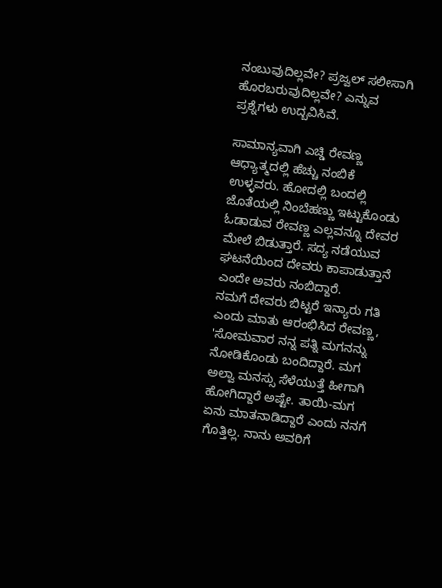ನಂಬುವುದಿಲ್ಲವೇ? ಪ್ರಜ್ವಲ್ ಸಲೀಸಾಗಿ ಹೊರಬರುವುದಿಲ್ಲವೇ? ಎನ್ನುವ ಪ್ರಶ್ನೆಗಳು ಉದ್ಬವಿಸಿವೆ.

ಸಾಮಾನ್ಯವಾಗಿ ಎಚ್ಡಿ ರೇವಣ್ಣ ಆಧ್ಯಾತ್ಮದಲ್ಲಿ ಹೆಚ್ಚು ನಂಬಿಕೆ ಉಳ್ಳವರು. ಹೋದಲ್ಲಿ ಬಂದಲ್ಲಿ ಜೊತೆಯಲ್ಲಿ ನಿಂಬೆಹಣ್ಣು ಇಟ್ಟುಕೊಂಡು ಓಡಾಡುವ ರೇವಣ್ಣ ಎಲ್ಲವನ್ನೂ ದೇವರ ಮೇಲೆ ಬಿಡುತ್ತಾರೆ. ಸದ್ಯ ನಡೆಯುವ ಘಟನೆಯಿಂದ ದೇವರು ಕಾಪಾಡುತ್ತಾನೆ ಎಂದೇ ಅವರು ನಂಬಿದ್ದಾರೆ.
ನಮಗೆ ದೇವರು ಬಿಟ್ಟರೆ ಇನ್ಯಾರು ಗತಿ ಎಂದು ಮಾತು ಆರಂಭಿಸಿದ ರೇವಣ್ಣ, 'ಸೋಮವಾರ ನನ್ನ ಪತ್ನಿ ಮಗನನ್ನು ನೋಡಿಕೊಂಡು ಬಂದಿದ್ದಾರೆ. ಮಗ ಅಲ್ವಾ ಮನಸ್ಸು ಸೆಳೆಯುತ್ತೆ ಹೀಗಾಗಿ ಹೋಗಿದ್ದಾರೆ ಅಷ್ಟೇ. ತಾಯಿ-ಮಗ ಏನು ಮಾತನಾಡಿದ್ದಾರೆ ಎಂದು ನನಗೆ ಗೊತ್ತಿಲ್ಲ. ನಾನು ಅವರಿಗೆ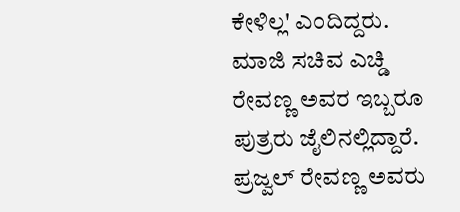ಕೇಳಿಲ್ಲ' ಎಂದಿದ್ದರು.
ಮಾಜಿ ಸಚಿವ ಎಚ್ಡಿ ರೇವಣ್ಣ ಅವರ ಇಬ್ಬರೂ ಪುತ್ರರು ಜೈಲಿನಲ್ಲಿದ್ದಾರೆ. ಪ್ರಜ್ವಲ್ ರೇವಣ್ಣ ಅವರು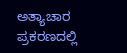ಅತ್ಯಾಚಾರ ಪ್ರಕರಣದಲ್ಲಿ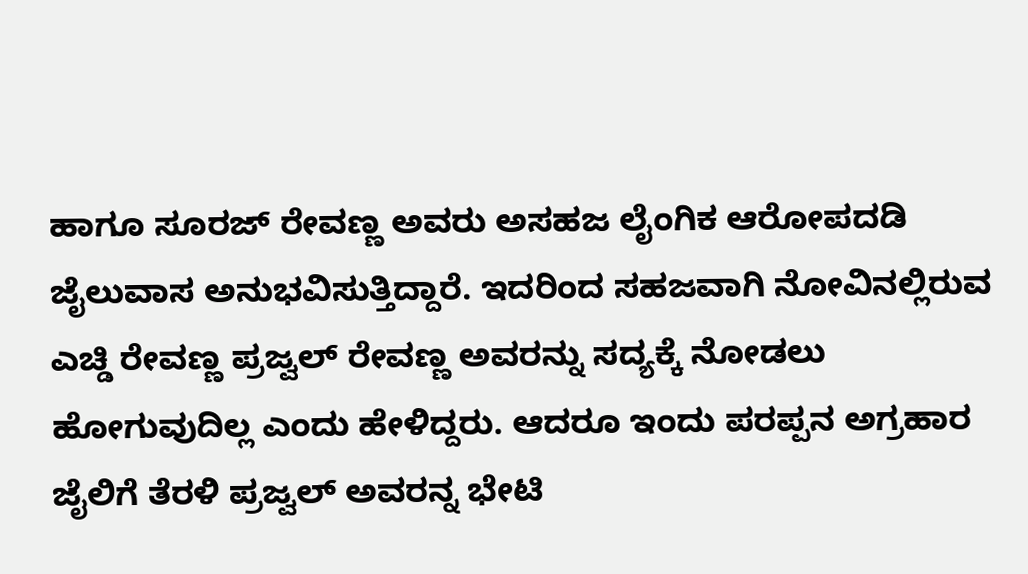ಹಾಗೂ ಸೂರಜ್ ರೇವಣ್ಣ ಅವರು ಅಸಹಜ ಲೈಂಗಿಕ ಆರೋಪದಡಿ ಜೈಲುವಾಸ ಅನುಭವಿಸುತ್ತಿದ್ದಾರೆ. ಇದರಿಂದ ಸಹಜವಾಗಿ ನೋವಿನಲ್ಲಿರುವ ಎಚ್ಡಿ ರೇವಣ್ಣ ಪ್ರಜ್ವಲ್ ರೇವಣ್ಣ ಅವರನ್ನು ಸದ್ಯಕ್ಕೆ ನೋಡಲು ಹೋಗುವುದಿಲ್ಲ ಎಂದು ಹೇಳಿದ್ದರು. ಆದರೂ ಇಂದು ಪರಪ್ಪನ ಅಗ್ರಹಾರ ಜೈಲಿಗೆ ತೆರಳಿ ಪ್ರಜ್ವಲ್ ಅವರನ್ನ ಭೇಟಿ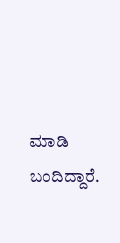ಮಾಡಿ ಬಂದಿದ್ದಾರೆ.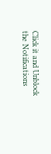Click it and Unblock the Notifications